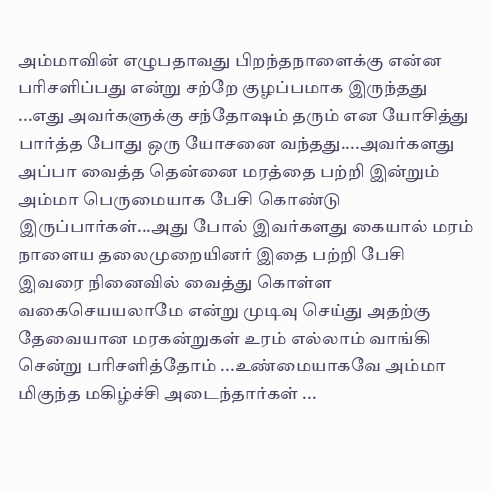அம்மாவின் எழுபதாவது பிறந்தநாளைக்கு என்ன பரிசளிப்பது என்று சற்றே குழப்பமாக இருந்தது ...எது அவர்களுக்கு சந்தோஷம் தரும் என யோசித்து பார்த்த போது ஒரு யோசனை வந்தது....அவர்களது அப்பா வைத்த தென்னை மரத்தை பற்றி இன்றும் அம்மா பெருமையாக பேசி கொண்டு இருப்பார்கள்...அது போல் இவர்களது கையால் மரம் நாளைய தலைமுறையினர் இதை பற்றி பேசி இவரை நினைவில் வைத்து கொள்ள வகைசெயயலாமே என்று முடிவு செய்து அதற்கு தேவையான மரகன்றுகள் உரம் எல்லாம் வாங்கி சென்று பரிசளித்தோம் ...உண்மையாகவே அம்மா மிகுந்த மகிழ்ச்சி அடைந்தார்கள் ...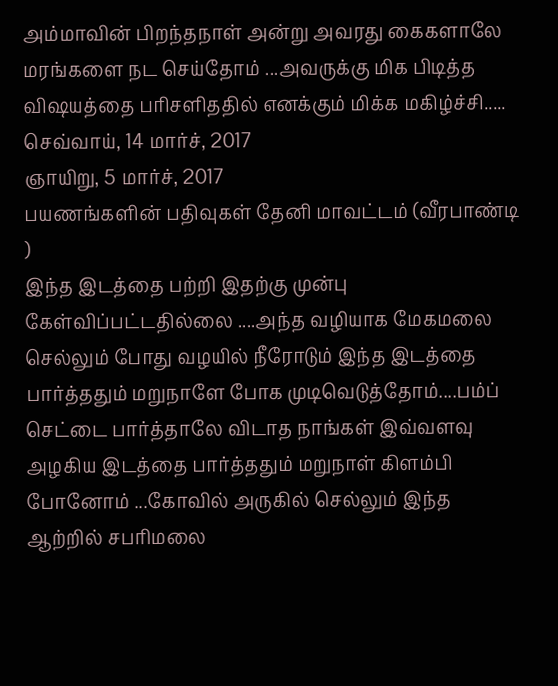அம்மாவின் பிறந்தநாள் அன்று அவரது கைகளாலே மரங்களை நட செய்தோம் ...அவருக்கு மிக பிடித்த விஷயத்தை பரிசளிததில் எனக்கும் மிக்க மகிழ்ச்சி.....
செவ்வாய், 14 மார்ச், 2017
ஞாயிறு, 5 மார்ச், 2017
பயணங்களின் பதிவுகள் தேனி மாவட்டம் (வீரபாண்டி )
இந்த இடத்தை பற்றி இதற்கு முன்பு கேள்விப்பட்டதில்லை ....அந்த வழியாக மேகமலை செல்லும் போது வழயில் நீரோடும் இந்த இடத்தை பார்த்ததும் மறுநாளே போக முடிவெடுத்தோம்....பம்ப் செட்டை பார்த்தாலே விடாத நாங்கள் இவ்வளவு அழகிய இடத்தை பார்த்ததும் மறுநாள் கிளம்பி போனோம் ...கோவில் அருகில் செல்லும் இந்த ஆற்றில் சபரிமலை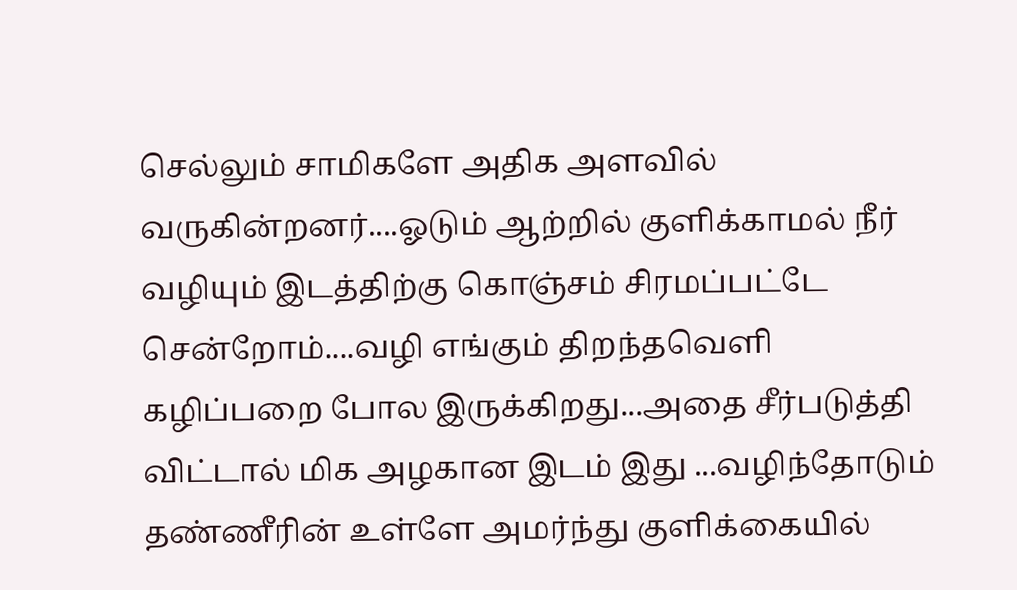செல்லும் சாமிகளே அதிக அளவில் வருகின்றனர்....ஓடும் ஆற்றில் குளிக்காமல் நீர் வழியும் இடத்திற்கு கொஞ்சம் சிரமப்பட்டே சென்றோம்....வழி எங்கும் திறந்தவெளி கழிப்பறை போல இருக்கிறது...அதை சீர்படுத்தி விட்டால் மிக அழகான இடம் இது ...வழிந்தோடும் தண்ணீரின் உள்ளே அமர்ந்து குளிக்கையில்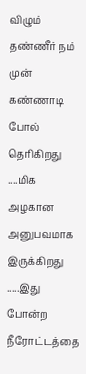விழும் தண்ணீர் நம் முன் கண்ணாடி போல் தெரிகிறது ....மிக அழகான அனுபவமாக இருக்கிறது .....இது போன்ற நீரோட்டத்தை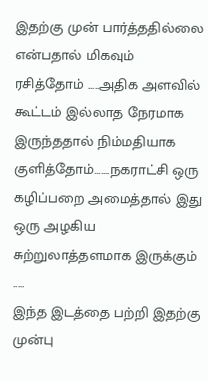இதற்கு முன் பார்த்ததில்லை என்பதால் மிகவும் ரசித்தோம் .....அதிக அளவில் கூட்டம் இல்லாத நேரமாக இருந்ததால் நிம்மதியாக குளித்தோம்.......நகராட்சி ஒரு கழிப்பறை அமைத்தால் இது ஒரு அழகிய சுற்றுலாத்தளமாக இருக்கும் .....
இந்த இடத்தை பற்றி இதற்கு முன்பு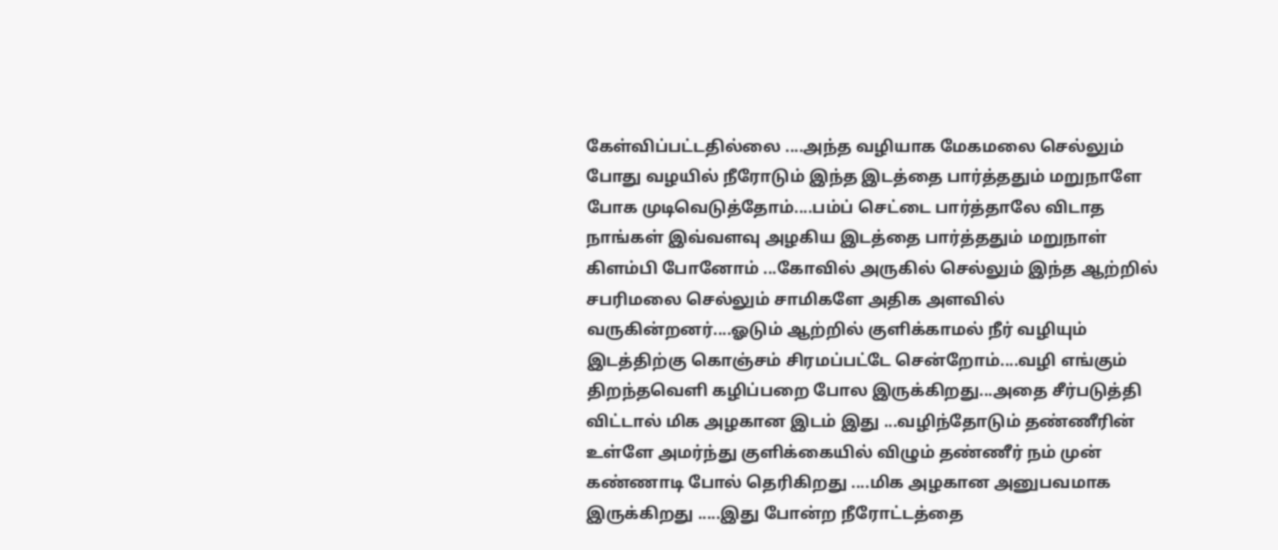கேள்விப்பட்டதில்லை ....அந்த வழியாக மேகமலை செல்லும் போது வழயில் நீரோடும் இந்த இடத்தை பார்த்ததும் மறுநாளே போக முடிவெடுத்தோம்....பம்ப் செட்டை பார்த்தாலே விடாத நாங்கள் இவ்வளவு அழகிய இடத்தை பார்த்ததும் மறுநாள் கிளம்பி போனோம் ...கோவில் அருகில் செல்லும் இந்த ஆற்றில் சபரிமலை செல்லும் சாமிகளே அதிக அளவில் வருகின்றனர்....ஓடும் ஆற்றில் குளிக்காமல் நீர் வழியும் இடத்திற்கு கொஞ்சம் சிரமப்பட்டே சென்றோம்....வழி எங்கும் திறந்தவெளி கழிப்பறை போல இருக்கிறது...அதை சீர்படுத்தி விட்டால் மிக அழகான இடம் இது ...வழிந்தோடும் தண்ணீரின் உள்ளே அமர்ந்து குளிக்கையில் விழும் தண்ணீர் நம் முன் கண்ணாடி போல் தெரிகிறது ....மிக அழகான அனுபவமாக இருக்கிறது .....இது போன்ற நீரோட்டத்தை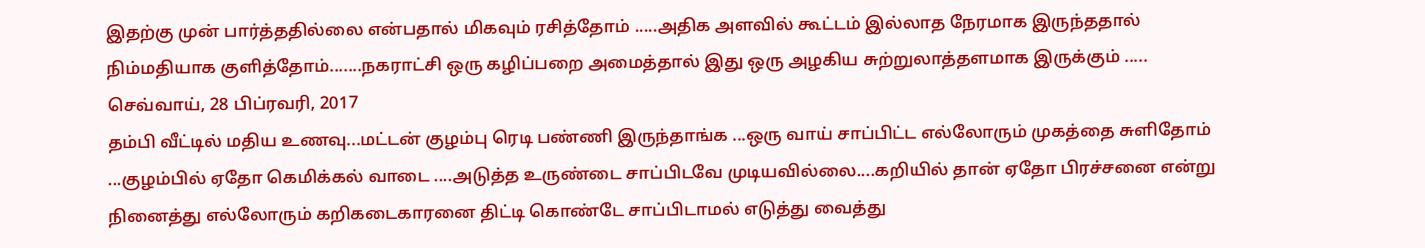இதற்கு முன் பார்த்ததில்லை என்பதால் மிகவும் ரசித்தோம் .....அதிக அளவில் கூட்டம் இல்லாத நேரமாக இருந்ததால் நிம்மதியாக குளித்தோம்.......நகராட்சி ஒரு கழிப்பறை அமைத்தால் இது ஒரு அழகிய சுற்றுலாத்தளமாக இருக்கும் .....
செவ்வாய், 28 பிப்ரவரி, 2017
தம்பி வீட்டில் மதிய உணவு...மட்டன் குழம்பு ரெடி பண்ணி இருந்தாங்க ...ஒரு வாய் சாப்பிட்ட எல்லோரும் முகத்தை சுளிதோம் ...குழம்பில் ஏதோ கெமிக்கல் வாடை ....அடுத்த உருண்டை சாப்பிடவே முடியவில்லை....கறியில் தான் ஏதோ பிரச்சனை என்று நினைத்து எல்லோரும் கறிகடைகாரனை திட்டி கொண்டே சாப்பிடாமல் எடுத்து வைத்து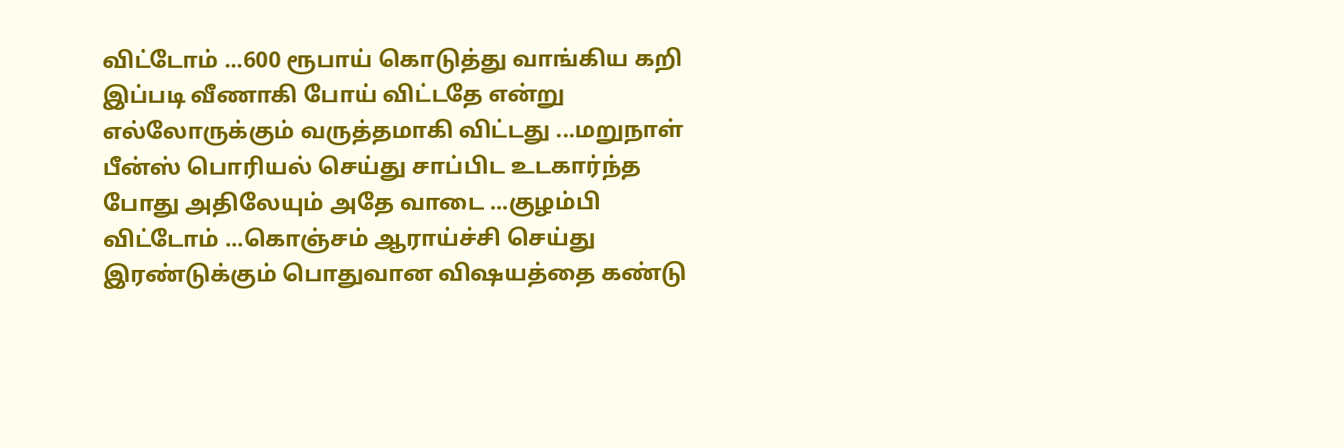விட்டோம் ...600 ரூபாய் கொடுத்து வாங்கிய கறி இப்படி வீணாகி போய் விட்டதே என்று எல்லோருக்கும் வருத்தமாகி விட்டது ...மறுநாள் பீன்ஸ் பொரியல் செய்து சாப்பிட உடகார்ந்த போது அதிலேயும் அதே வாடை ...குழம்பி விட்டோம் ...கொஞ்சம் ஆராய்ச்சி செய்து இரண்டுக்கும் பொதுவான விஷயத்தை கண்டு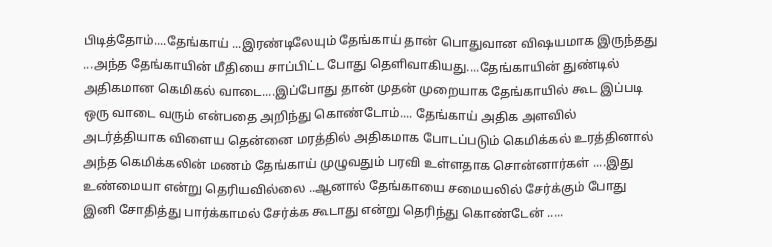பிடித்தோம்....தேங்காய் ...இரண்டிலேயும் தேங்காய் தான் பொதுவான விஷயமாக இருந்தது ...அந்த தேங்காயின் மீதியை சாப்பிட்ட போது தெளிவாகியது....தேங்காயின் துண்டில் அதிகமான கெமிகல் வாடை....இப்போது தான் முதன் முறையாக தேங்காயில் கூட இப்படி ஒரு வாடை வரும் என்பதை அறிந்து கொண்டோம்.... தேங்காய் அதிக அளவில் அடர்த்தியாக விளைய தென்னை மரத்தில் அதிகமாக போடப்படும் கெமிக்கல் உரத்தினால் அந்த கெமிக்கலின் மணம் தேங்காய் முழுவதும் பரவி உள்ளதாக சொன்னார்கள் ....இது உண்மையா என்று தெரியவில்லை ..ஆனால் தேங்காயை சமையலில் சேர்க்கும் போது இனி சோதித்து பார்க்காமல் சேர்க்க கூடாது என்று தெரிந்து கொண்டேன் .....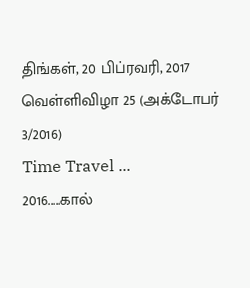திங்கள், 20 பிப்ரவரி, 2017
வெள்ளிவிழா 25 (அக்டோபர் 3/2016)
Time Travel ...
2016.....கால்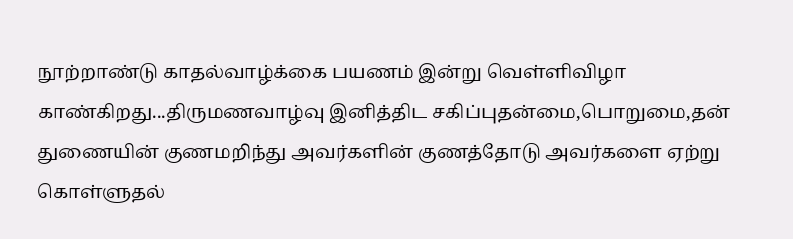நூற்றாண்டு காதல்வாழ்க்கை பயணம் இன்று வெள்ளிவிழா காண்கிறது...திருமணவாழ்வு இனித்திட சகிப்புதன்மை,பொறுமை,தன் துணையின் குணமறிந்து அவர்களின் குணத்தோடு அவர்களை ஏற்று கொள்ளுதல்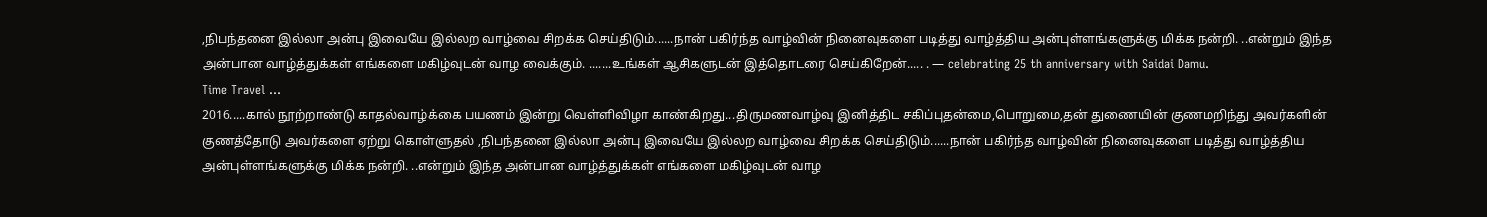,நிபந்தனை இல்லா அன்பு இவையே இல்லற வாழ்வை சிறக்க செய்திடும்......நான் பகிர்ந்த வாழ்வின் நினைவுகளை படித்து வாழ்த்திய அன்புள்ளங்களுக்கு மிக்க நன்றி. ..என்றும் இந்த அன்பான வாழ்த்துக்கள் எங்களை மகிழ்வுடன் வாழ வைக்கும். .......உங்கள் ஆசிகளுடன் இத்தொடரை செய்கிறேன்..... . — celebrating 25 th anniversary with Saidai Damu.
Time Travel ...
2016.....கால் நூற்றாண்டு காதல்வாழ்க்கை பயணம் இன்று வெள்ளிவிழா காண்கிறது...திருமணவாழ்வு இனித்திட சகிப்புதன்மை,பொறுமை,தன் துணையின் குணமறிந்து அவர்களின் குணத்தோடு அவர்களை ஏற்று கொள்ளுதல் ,நிபந்தனை இல்லா அன்பு இவையே இல்லற வாழ்வை சிறக்க செய்திடும்......நான் பகிர்ந்த வாழ்வின் நினைவுகளை படித்து வாழ்த்திய அன்புள்ளங்களுக்கு மிக்க நன்றி. ..என்றும் இந்த அன்பான வாழ்த்துக்கள் எங்களை மகிழ்வுடன் வாழ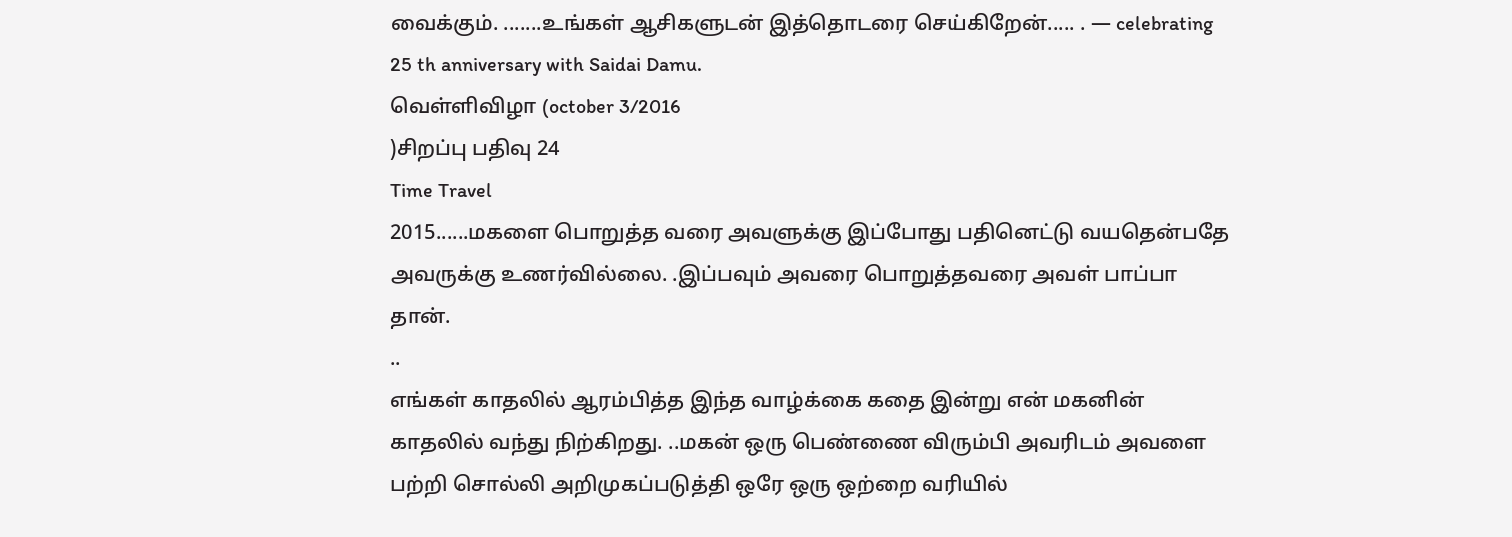வைக்கும். .......உங்கள் ஆசிகளுடன் இத்தொடரை செய்கிறேன்..... . — celebrating 25 th anniversary with Saidai Damu.
வெள்ளிவிழா (october 3/2016
)சிறப்பு பதிவு 24
Time Travel
2015......மகளை பொறுத்த வரை அவளுக்கு இப்போது பதினெட்டு வயதென்பதே அவருக்கு உணர்வில்லை. .இப்பவும் அவரை பொறுத்தவரை அவள் பாப்பா தான்.
..
எங்கள் காதலில் ஆரம்பித்த இந்த வாழ்க்கை கதை இன்று என் மகனின் காதலில் வந்து நிற்கிறது. ..மகன் ஒரு பெண்ணை விரும்பி அவரிடம் அவளை பற்றி சொல்லி அறிமுகப்படுத்தி ஒரே ஒரு ஒற்றை வரியில்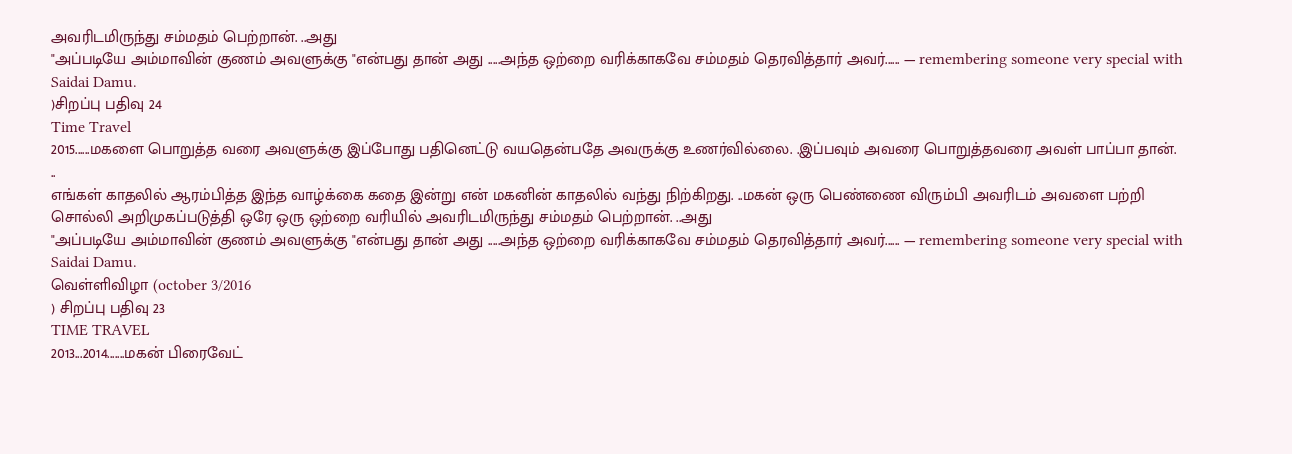அவரிடமிருந்து சம்மதம் பெற்றான். ..அது
"அப்படியே அம்மாவின் குணம் அவளுக்கு "என்பது தான் அது .....அந்த ஒற்றை வரிக்காகவே சம்மதம் தெரவித்தார் அவர்...... — remembering someone very special with Saidai Damu.
)சிறப்பு பதிவு 24
Time Travel
2015......மகளை பொறுத்த வரை அவளுக்கு இப்போது பதினெட்டு வயதென்பதே அவருக்கு உணர்வில்லை. .இப்பவும் அவரை பொறுத்தவரை அவள் பாப்பா தான்.
..
எங்கள் காதலில் ஆரம்பித்த இந்த வாழ்க்கை கதை இன்று என் மகனின் காதலில் வந்து நிற்கிறது. ..மகன் ஒரு பெண்ணை விரும்பி அவரிடம் அவளை பற்றி சொல்லி அறிமுகப்படுத்தி ஒரே ஒரு ஒற்றை வரியில் அவரிடமிருந்து சம்மதம் பெற்றான். ..அது
"அப்படியே அம்மாவின் குணம் அவளுக்கு "என்பது தான் அது .....அந்த ஒற்றை வரிக்காகவே சம்மதம் தெரவித்தார் அவர்...... — remembering someone very special with Saidai Damu.
வெள்ளிவிழா (october 3/2016
) சிறப்பு பதிவு 23
TIME TRAVEL
2013...2014.......மகன் பிரைவேட்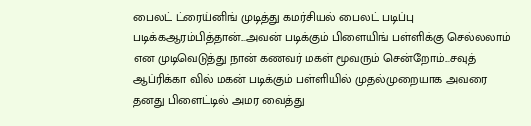பைலட் ட்ரைய்னிங் முடித்து கமர்சியல் பைலட் படிப்பு படிக்கஆரம்பித்தான்...அவன் படிக்கும் பிளையிங் பள்ளிக்கு செல்லலாம் என முடிவெடுத்து நான் கணவர் மகள் மூவரும் சென்றோம்...சவுத் ஆப்ரிக்கா வில் மகன் படிக்கும் பள்ளியில் முதல்முறையாக அவரை தனது பிளைட்டில் அமர வைத்து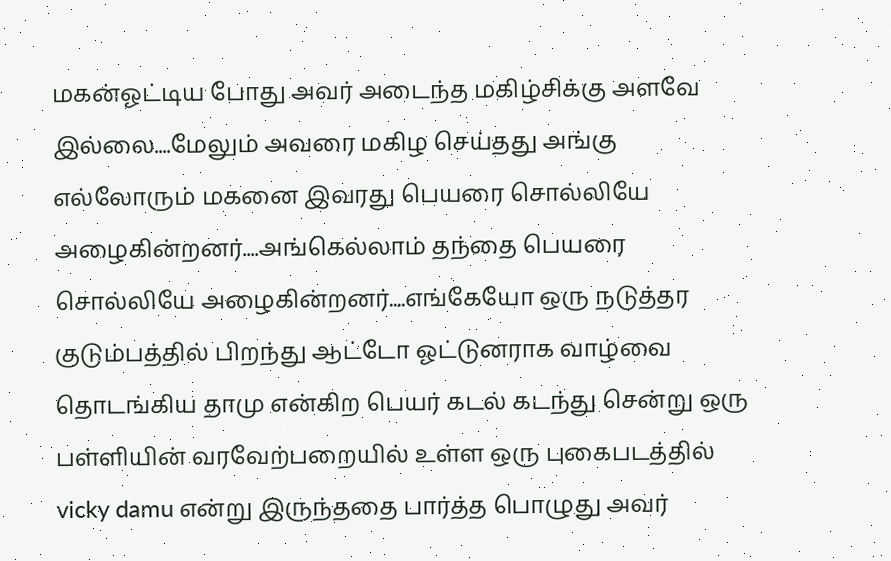மகன்ஓட்டிய போது அவர் அடைந்த மகிழ்சிக்கு அளவே இல்லை....மேலும் அவரை மகிழ செய்தது அங்கு எல்லோரும் மகனை இவரது பெயரை சொல்லியே அழைகின்றனர்....அங்கெல்லாம் தந்தை பெயரை சொல்லியே அழைகின்றனர்....எங்கேயோ ஒரு நடுத்தர குடும்பத்தில் பிறந்து ஆட்டோ ஓட்டுனராக வாழ்வை தொடங்கிய தாமு என்கிற பெயர் கடல் கடந்து சென்று ஒரு பள்ளியின் வரவேற்பறையில் உள்ள ஒரு புகைபடத்தில் vicky damu என்று இருந்ததை பார்த்த பொழுது அவர்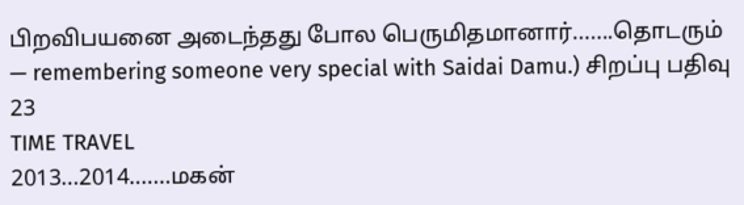பிறவிபயனை அடைந்தது போல பெருமிதமானார்.......தொடரும்
— remembering someone very special with Saidai Damu.) சிறப்பு பதிவு 23
TIME TRAVEL
2013...2014.......மகன்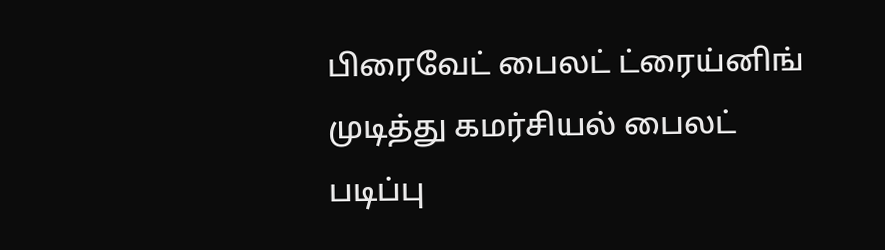பிரைவேட் பைலட் ட்ரைய்னிங் முடித்து கமர்சியல் பைலட் படிப்பு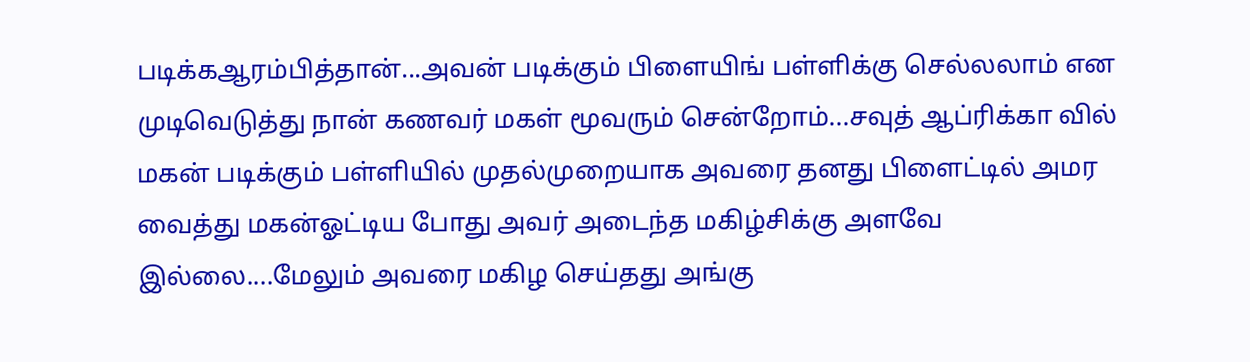படிக்கஆரம்பித்தான்...அவன் படிக்கும் பிளையிங் பள்ளிக்கு செல்லலாம் என முடிவெடுத்து நான் கணவர் மகள் மூவரும் சென்றோம்...சவுத் ஆப்ரிக்கா வில் மகன் படிக்கும் பள்ளியில் முதல்முறையாக அவரை தனது பிளைட்டில் அமர வைத்து மகன்ஓட்டிய போது அவர் அடைந்த மகிழ்சிக்கு அளவே இல்லை....மேலும் அவரை மகிழ செய்தது அங்கு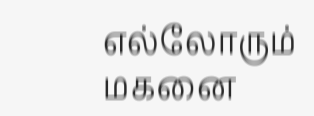எல்லோரும் மகனை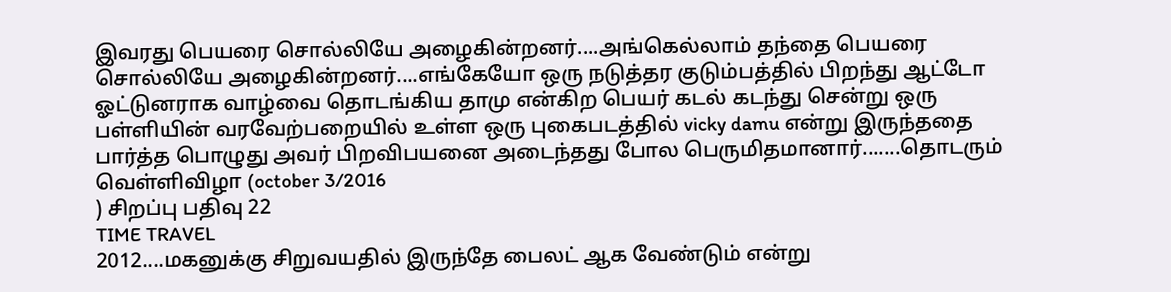இவரது பெயரை சொல்லியே அழைகின்றனர்....அங்கெல்லாம் தந்தை பெயரை சொல்லியே அழைகின்றனர்....எங்கேயோ ஒரு நடுத்தர குடும்பத்தில் பிறந்து ஆட்டோ ஓட்டுனராக வாழ்வை தொடங்கிய தாமு என்கிற பெயர் கடல் கடந்து சென்று ஒரு பள்ளியின் வரவேற்பறையில் உள்ள ஒரு புகைபடத்தில் vicky damu என்று இருந்ததை பார்த்த பொழுது அவர் பிறவிபயனை அடைந்தது போல பெருமிதமானார்.......தொடரும்
வெள்ளிவிழா (october 3/2016
) சிறப்பு பதிவு 22
TIME TRAVEL
2012....மகனுக்கு சிறுவயதில் இருந்தே பைலட் ஆக வேண்டும் என்று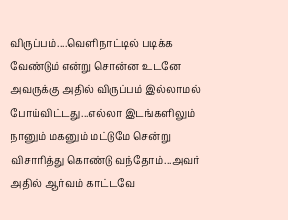விருப்பம்....வெளிநாட்டில் படிக்க வேண்டும் என்று சொன்ன உடனே அவருக்கு அதில் விருப்பம் இல்லாமல் போய்விட்டது...எல்லா இடங்களிலும் நானும் மகனும் மட்டுமே சென்று விசாரித்து கொண்டு வந்தோம்...அவர் அதில் ஆர்வம் காட்டவே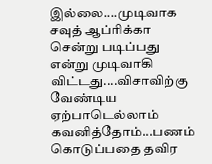இல்லை....முடிவாக சவுத் ஆப்ரிக்கா சென்று படிப்பது என்று முடிவாகி விட்டது....விசாவிற்கு வேண்டிய ஏற்பாடெல்லாம் கவனித்தோம்...பணம் கொடுப்பதை தவிர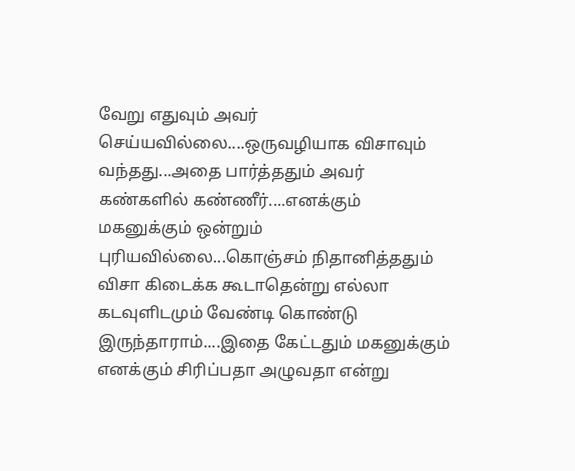வேறு எதுவும் அவர் செய்யவில்லை....ஒருவழியாக விசாவும் வந்தது...அதை பார்த்ததும் அவர் கண்களில் கண்ணீர்....எனக்கும் மகனுக்கும் ஒன்றும் புரியவில்லை...கொஞ்சம் நிதானித்ததும் விசா கிடைக்க கூடாதென்று எல்லா கடவுளிடமும் வேண்டி கொண்டு இருந்தாராம்....இதை கேட்டதும் மகனுக்கும் எனக்கும் சிரிப்பதா அழுவதா என்று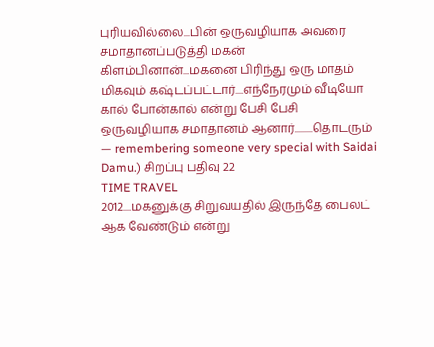புரியவில்லை...பின் ஒருவழியாக அவரை சமாதானப்படுத்தி மகன் கிளம்பினான்...மகனை பிரிந்து ஒரு மாதம் மிகவும் கஷ்டப்பட்டார்....எந்நேரமும் வீடியோ கால் போன்கால் என்று பேசி பேசி ஒருவழியாக சமாதானம் ஆனார்.........தொடரும்
— remembering someone very special with Saidai Damu.) சிறப்பு பதிவு 22
TIME TRAVEL
2012....மகனுக்கு சிறுவயதில் இருந்தே பைலட் ஆக வேண்டும் என்று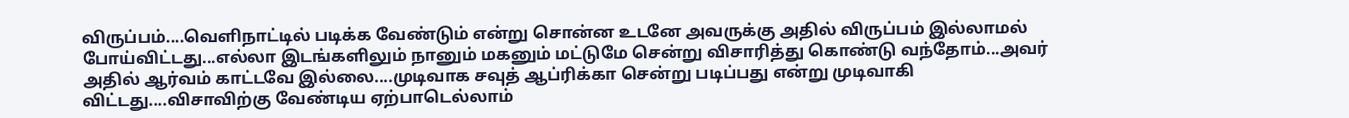விருப்பம்....வெளிநாட்டில் படிக்க வேண்டும் என்று சொன்ன உடனே அவருக்கு அதில் விருப்பம் இல்லாமல் போய்விட்டது...எல்லா இடங்களிலும் நானும் மகனும் மட்டுமே சென்று விசாரித்து கொண்டு வந்தோம்...அவர் அதில் ஆர்வம் காட்டவே இல்லை....முடிவாக சவுத் ஆப்ரிக்கா சென்று படிப்பது என்று முடிவாகி விட்டது....விசாவிற்கு வேண்டிய ஏற்பாடெல்லாம்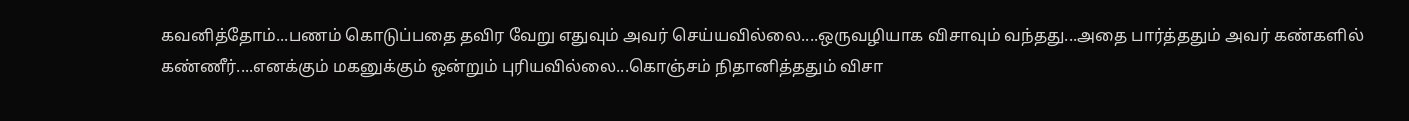கவனித்தோம்...பணம் கொடுப்பதை தவிர வேறு எதுவும் அவர் செய்யவில்லை....ஒருவழியாக விசாவும் வந்தது...அதை பார்த்ததும் அவர் கண்களில் கண்ணீர்....எனக்கும் மகனுக்கும் ஒன்றும் புரியவில்லை...கொஞ்சம் நிதானித்ததும் விசா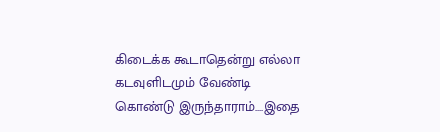கிடைக்க கூடாதென்று எல்லா கடவுளிடமும் வேண்டி கொண்டு இருந்தாராம்....இதை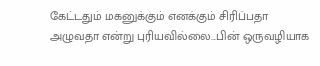கேட்டதும் மகனுக்கும் எனக்கும் சிரிப்பதா அழுவதா என்று புரியவில்லை...பின் ஒருவழியாக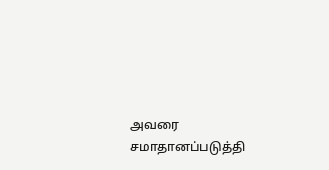அவரை சமாதானப்படுத்தி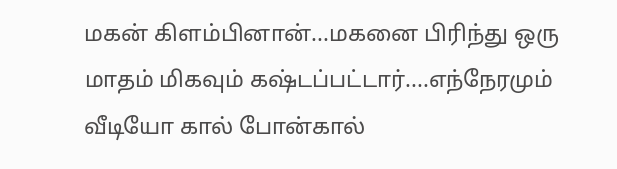மகன் கிளம்பினான்...மகனை பிரிந்து ஒரு மாதம் மிகவும் கஷ்டப்பட்டார்....எந்நேரமும் வீடியோ கால் போன்கால்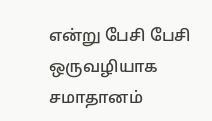என்று பேசி பேசி ஒருவழியாக சமாதானம்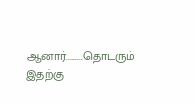ஆனார்.........தொடரும்
இதற்கு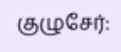குழுசேர்: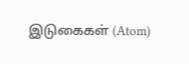இடுகைகள் (Atom)